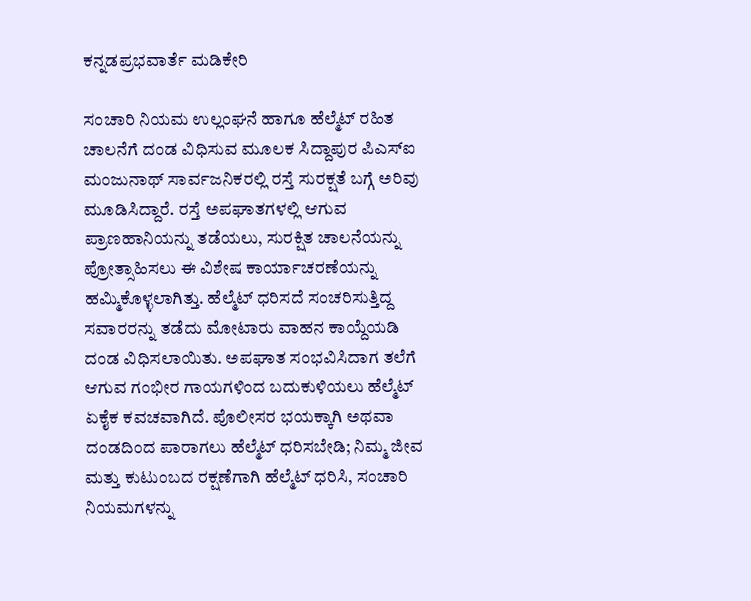ಕನ್ನಡಪ್ರಭವಾರ್ತೆ ಮಡಿಕೇರಿ

ಸಂಚಾರಿ ನಿಯಮ ಉಲ್ಲಂಘನೆ ಹಾಗೂ ಹೆಲ್ಮೆಟ್ ರಹಿತ ಚಾಲನೆಗೆ ದಂಡ ವಿಧಿಸುವ ಮೂಲಕ ಸಿದ್ದಾಪುರ ಪಿಎಸ್ಐ ಮಂಜುನಾಥ್ ಸಾರ್ವಜನಿಕರಲ್ಲಿ ರಸ್ತೆ ಸುರಕ್ಷತೆ ಬಗ್ಗೆ ಅರಿವು ಮೂಡಿಸಿದ್ದಾರೆ. ರಸ್ತೆ ಅಪಘಾತಗಳಲ್ಲಿ ಆಗುವ ಪ್ರಾಣಹಾನಿಯನ್ನು ತಡೆಯಲು, ಸುರಕ್ಷಿತ ಚಾಲನೆಯನ್ನು ಪ್ರೋತ್ಸಾಹಿಸಲು ಈ ವಿಶೇಷ ಕಾರ್ಯಾಚರಣೆಯನ್ನು ಹಮ್ಮಿಕೊಳ್ಳಲಾಗಿತ್ತು. ಹೆಲ್ಮೆಟ್ ಧರಿಸದೆ ಸಂಚರಿಸುತ್ತಿದ್ದ ಸವಾರರನ್ನು ತಡೆದು ಮೋಟಾರು ವಾಹನ ಕಾಯ್ದೆಯಡಿ ದಂಡ ವಿಧಿಸಲಾಯಿತು. ಅಪಘಾತ ಸಂಭವಿಸಿದಾಗ ತಲೆಗೆ ಆಗುವ ಗಂಭೀರ ಗಾಯಗಳಿಂದ ಬದುಕುಳಿಯಲು ಹೆಲ್ಮೆಟ್ ಏಕೈಕ ಕವಚವಾಗಿದೆ. ಪೊಲೀಸರ ಭಯಕ್ಕಾಗಿ ಅಥವಾ ದಂಡದಿಂದ ಪಾರಾಗಲು ಹೆಲ್ಮೆಟ್ ಧರಿಸಬೇಡಿ; ನಿಮ್ಮ ಜೀವ ಮತ್ತು ಕುಟುಂಬದ ರಕ್ಷಣೆಗಾಗಿ ಹೆಲ್ಮೆಟ್ ಧರಿಸಿ, ಸಂಚಾರಿ ನಿಯಮಗಳನ್ನು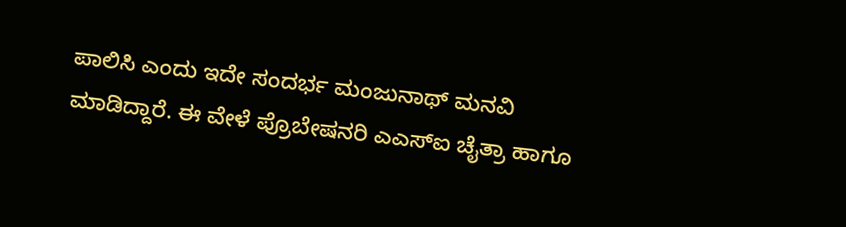ಪಾಲಿಸಿ ಎಂದು ಇದೇ ಸಂದರ್ಭ ಮಂಜುನಾಥ್ ಮನವಿ ಮಾಡಿದ್ದಾರೆ. ಈ ವೇಳೆ ಪ್ರೊಬೇಷನರಿ ಎಎಸ್ಐ ಚೈತ್ರಾ ಹಾಗೂ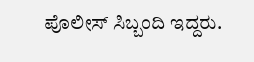ಪೊಲೀಸ್ ಸಿಬ್ಬಂದಿ ಇದ್ದರು.